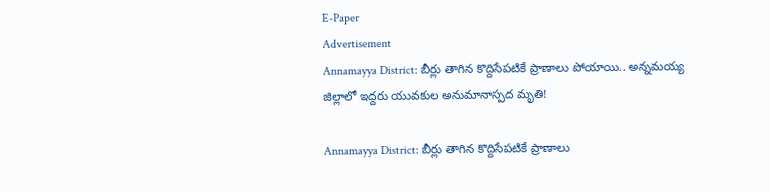E-Paper
Advertisement
Annamayya District: బీర్లు తాగిన కొద్దిసేపటికే ప్రాణాలు పోయాయి.. అన్నమయ్య జిల్లాలో ఇద్దరు యువకుల అనుమానాస్పద మృతి!

Annamayya District: బీర్లు తాగిన కొద్దిసేపటికే ప్రాణాలు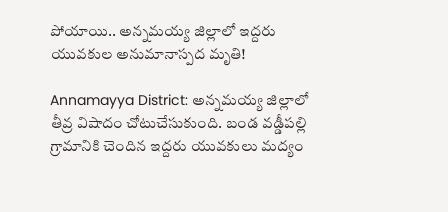పోయాయి.. అన్నమయ్య జిల్లాలో ఇద్దరు యువకుల అనుమానాస్పద మృతి!

Annamayya District: అన్నమయ్య జిల్లాలో తీవ్ర విషాదం చోటుచేసుకుంది. బండ వడ్డీపల్లి గ్రామానికి చెందిన ఇద్దరు యువకులు మద్యం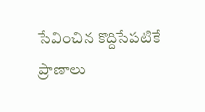సేవించిన కొద్దిసేపటికే ప్రాణాలు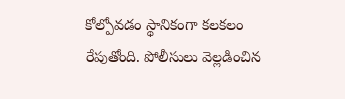కోల్పోవడం స్థానికంగా కలకలం రేపుతోంది. పోలీసులు వెల్ల‌డించిన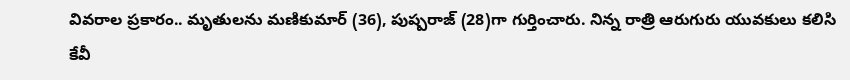వివ‌రాల‌ ప్ర‌కారం.. మృతులను మణికుమార్ (36), పుష్పరాజ్ (28)గా గుర్తించారు. నిన్న రాత్రి ఆరుగురు యువకులు కలిసి కేవీ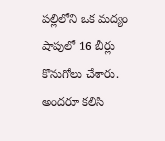పల్లిలోని ఒక మద్యం షాపులో 16 బీర్లు కొనుగోలు చేశారు. అందరూ కలిసి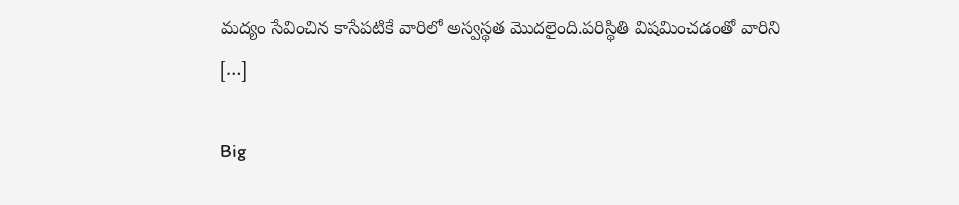మద్యం సేవించిన కాసేపటికే వారిలో అస్వస్థత మొదలైంది.పరిస్థితి విషమించడంతో వారిని […]

Big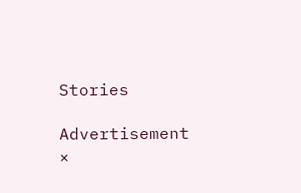Stories

Advertisement
×